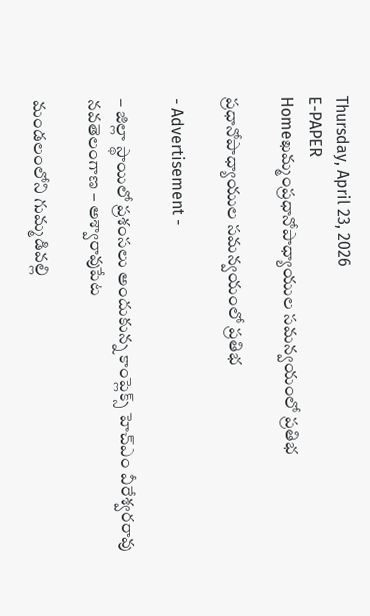Thursday, April 23, 2026
E-PAPER
Homeఖమ్మంప్రధానోపాధ్యాయుల సమన్వయంలో ప్రతిభ

ప్రధానోపాధ్యాయుల సమన్వయంలో ప్రతిభ

- Advertisement -

– జిల్లా స్థాయిలో ప్రశంసలు అందుకున్న కాంప్లెక్స్ హెచ్‌ఎం వీరేశ్వరరావు
నవతెలంగాణ – అశ్వారావుపేట

మండలంలోని గుమ్మడివల్లి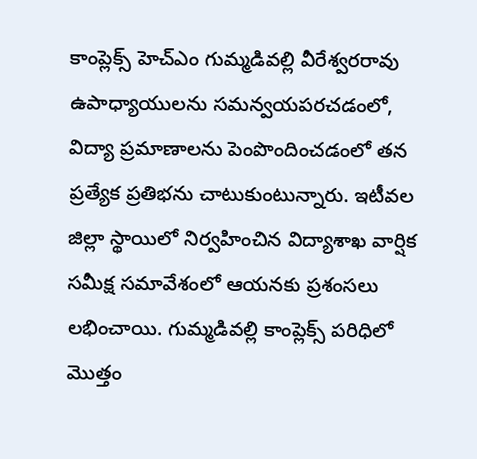కాంప్లెక్స్ హెచ్‌ఎం గుమ్మడివల్లి వీరేశ్వరరావు ఉపాధ్యాయులను సమన్వయపరచడంలో, విద్యా ప్రమాణాలను పెంపొందించడంలో తన ప్రత్యేక ప్రతిభను చాటుకుంటున్నారు. ఇటీవల జిల్లా స్థాయిలో నిర్వహించిన విద్యాశాఖ వార్షిక సమీక్ష సమావేశంలో ఆయనకు ప్రశంసలు లభించాయి. గుమ్మడివల్లి కాంప్లెక్స్ పరిధిలో మొత్తం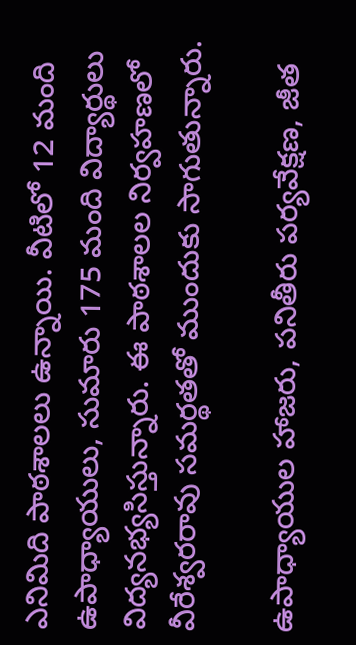ఎనిమిది పాఠశాలలు ఉన్నాయి. వీటిలో 12 మంది ఉపాధ్యాయులు, సుమారు 175 మంది విద్యార్థులు విద్యనభ్యసిస్తున్నారు. ఈ పాఠశాలల నిర్వహణలో వీరేశ్వరరావు సమర్థతతో ముందుకు సాగుతున్నారు.

ఉపాధ్యాయుల హాజరు, పనితీరు పర్యవేక్షణ, జీత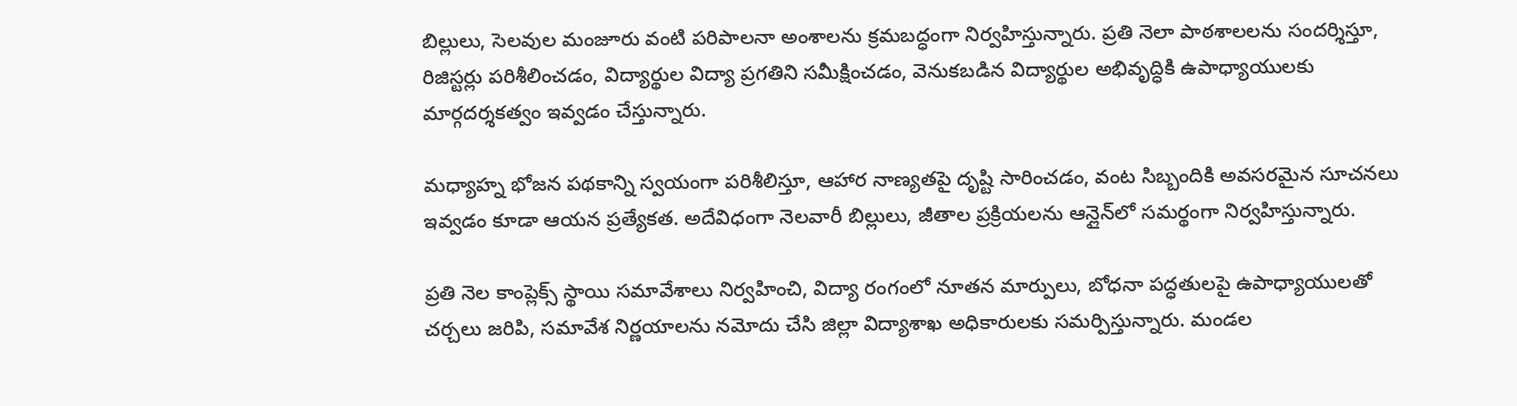బిల్లులు, సెలవుల మంజూరు వంటి పరిపాలనా అంశాలను క్రమబద్ధంగా నిర్వహిస్తున్నారు. ప్రతి నెలా పాఠశాలలను సందర్శిస్తూ, రిజిస్టర్లు పరిశీలించడం, విద్యార్థుల విద్యా ప్రగతిని సమీక్షించడం, వెనుకబడిన విద్యార్థుల అభివృద్ధికి ఉపాధ్యాయులకు మార్గదర్శకత్వం ఇవ్వడం చేస్తున్నారు.

మధ్యాహ్న భోజన పథకాన్ని స్వయంగా పరిశీలిస్తూ, ఆహార నాణ్యతపై దృష్టి సారించడం, వంట సిబ్బందికి అవసరమైన సూచనలు ఇవ్వడం కూడా ఆయన ప్రత్యేకత. అదేవిధంగా నెలవారీ బిల్లులు, జీతాల ప్రక్రియలను ఆన్లైన్‌లో సమర్థంగా నిర్వహిస్తున్నారు.

ప్రతి నెల కాంప్లెక్స్ స్థాయి సమావేశాలు నిర్వహించి, విద్యా రంగంలో నూతన మార్పులు, బోధనా పద్ధతులపై ఉపాధ్యాయులతో చర్చలు జరిపి, సమావేశ నిర్ణయాలను నమోదు చేసి జిల్లా విద్యాశాఖ అధికారులకు సమర్పిస్తున్నారు. మండల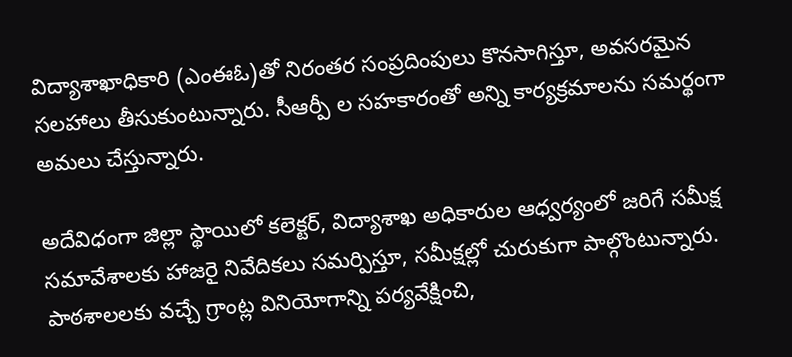విద్యాశాఖాధికారి (ఎంఈఓ)తో నిరంతర సంప్రదింపులు కొనసాగిస్తూ, అవసరమైన సలహాలు తీసుకుంటున్నారు. సీఆర్పీ ల సహకారంతో అన్ని కార్యక్రమాలను సమర్థంగా అమలు చేస్తున్నారు.

అదేవిధంగా జిల్లా స్థాయిలో కలెక్టర్, విద్యాశాఖ అధికారుల ఆధ్వర్యంలో జరిగే సమీక్ష సమావేశాలకు హాజరై నివేదికలు సమర్పిస్తూ, సమీక్షల్లో చురుకుగా పాల్గొంటున్నారు. పాఠశాలలకు వచ్చే గ్రాంట్ల వినియోగాన్ని పర్యవేక్షించి,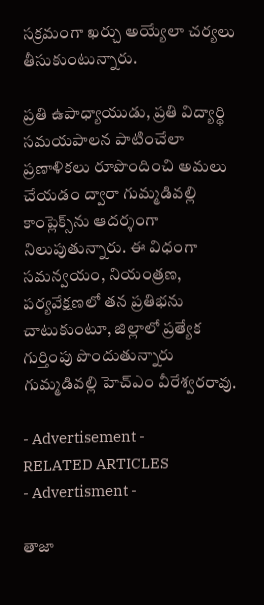సక్రమంగా ఖర్చు అయ్యేలా చర్యలు తీసుకుంటున్నారు.

ప్రతి ఉపాధ్యాయుడు, ప్రతి విద్యార్థి సమయపాలన పాటించేలా ప్రణాళికలు రూపొందించి అమలు చేయడం ద్వారా గుమ్మడివల్లి కాంప్లెక్స్‌ను ఆదర్శంగా నిలుపుతున్నారు. ఈ విధంగా సమన్వయం, నియంత్రణ, పర్యవేక్షణలో తన ప్రతిభను చాటుకుంటూ, జిల్లాలో ప్రత్యేక గుర్తింపు పొందుతున్నారు గుమ్మడివల్లి హెచ్‌ఎం వీరేశ్వరరావు.

- Advertisement -
RELATED ARTICLES
- Advertisment -

తాజా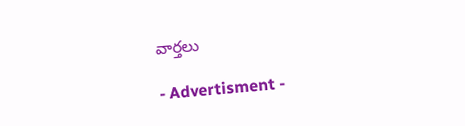వార్తలు

- Advertisment -